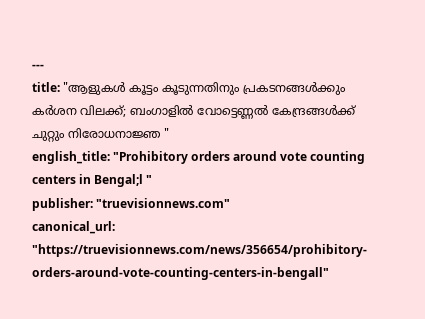---
title: "ആളുകൾ കൂട്ടം കൂടുന്നതിനും പ്രകടനങ്ങൾക്കും കർശന വിലക്ക്; ബംഗാളിൽ വോട്ടെണ്ണൽ കേന്ദ്രങ്ങൾക്ക് ചുറ്റും നിരോധനാജ്ഞ "
english_title: "Prohibitory orders around vote counting centers in Bengal;l "
publisher: "truevisionnews.com"
canonical_url: "https://truevisionnews.com/news/356654/prohibitory-orders-around-vote-counting-centers-in-bengall"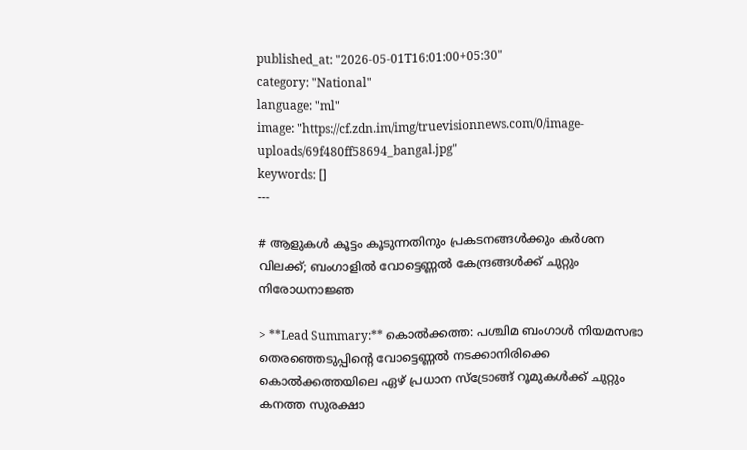published_at: "2026-05-01T16:01:00+05:30"
category: "National"
language: "ml"
image: "https://cf.zdn.im/img/truevisionnews.com/0/image-uploads/69f480ff58694_bangal.jpg"
keywords: []
---

# ആളുകൾ കൂട്ടം കൂടുന്നതിനും പ്രകടനങ്ങൾക്കും കർശന വിലക്ക്; ബംഗാളിൽ വോട്ടെണ്ണൽ കേന്ദ്രങ്ങൾക്ക് ചുറ്റും നിരോധനാജ്ഞ

> **Lead Summary:** കൊൽക്കത്ത: പശ്ചിമ ബംഗാൾ നിയമസഭാ തെരഞ്ഞെടുപ്പിന്റെ വോട്ടെണ്ണൽ നടക്കാനിരിക്കെ കൊൽക്കത്തയിലെ ഏഴ് പ്രധാന സ്ട്രോങ്ങ് റൂമുകൾക്ക് ചുറ്റും കനത്ത സുരക്ഷാ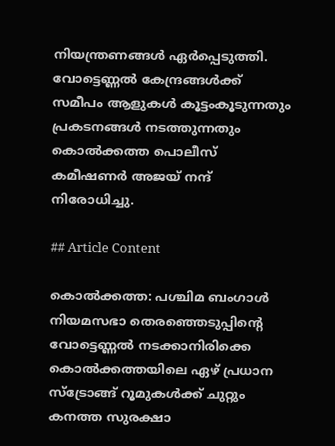നിയന്ത്രണങ്ങൾ ഏർപ്പെടുത്തി. വോട്ടെണ്ണൽ കേന്ദ്രങ്ങൾക്ക് സമീപം ആളുകൾ കൂട്ടംകൂടുന്നതും പ്രകടനങ്ങൾ നടത്തുന്നതും കൊൽക്കത്ത പൊലീസ് കമീഷണർ അജയ് നന്ദ് നിരോധിച്ചു.

## Article Content

കൊൽക്കത്ത: പശ്ചിമ ബംഗാൾ നിയമസഭാ തെരഞ്ഞെടുപ്പിന്റെ വോട്ടെണ്ണൽ നടക്കാനിരിക്കെ കൊൽക്കത്തയിലെ ഏഴ് പ്രധാന സ്ട്രോങ്ങ് റൂമുകൾക്ക് ചുറ്റും കനത്ത സുരക്ഷാ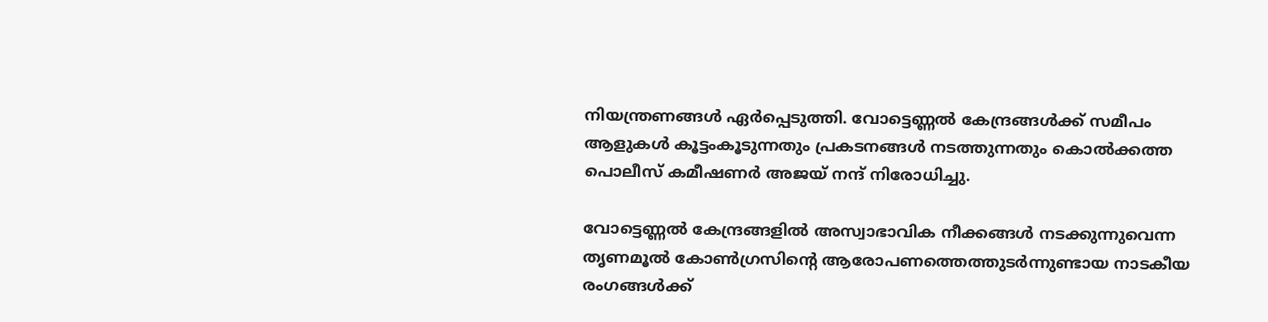നിയന്ത്രണങ്ങൾ ഏർപ്പെടുത്തി. വോട്ടെണ്ണൽ കേന്ദ്രങ്ങൾക്ക് സമീപം ആളുകൾ കൂട്ടംകൂടുന്നതും പ്രകടനങ്ങൾ നടത്തുന്നതും കൊൽക്കത്ത പൊലീസ് കമീഷണർ അജയ് നന്ദ് നിരോധിച്ചു.

വോട്ടെണ്ണൽ കേന്ദ്രങ്ങളിൽ അസ്വാഭാവിക നീക്കങ്ങൾ നടക്കുന്നുവെന്ന തൃണമൂൽ കോൺഗ്രസിന്റെ ആരോപണത്തെത്തുടർന്നുണ്ടായ നാടകീയ രംഗങ്ങൾക്ക്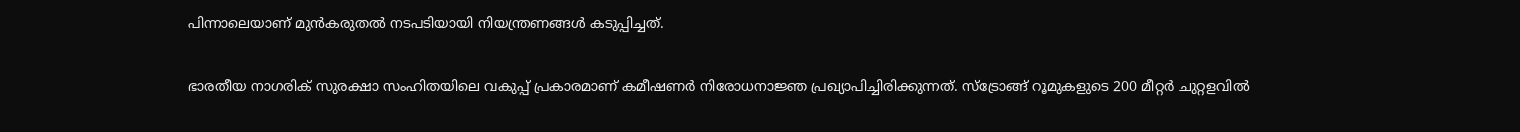പിന്നാലെയാണ് മുൻകരുതൽ നടപടിയായി നിയന്ത്രണങ്ങൾ കടുപ്പിച്ചത്.

ഭാരതീയ നാഗരിക് സുരക്ഷാ സംഹിതയിലെ വകുപ്പ് പ്രകാരമാണ് കമീഷണർ നിരോധനാജ്ഞ പ്രഖ്യാപിച്ചിരിക്കുന്നത്. സ്ട്രോങ്ങ് റൂമുകളുടെ 200 മീറ്റർ ചുറ്റളവിൽ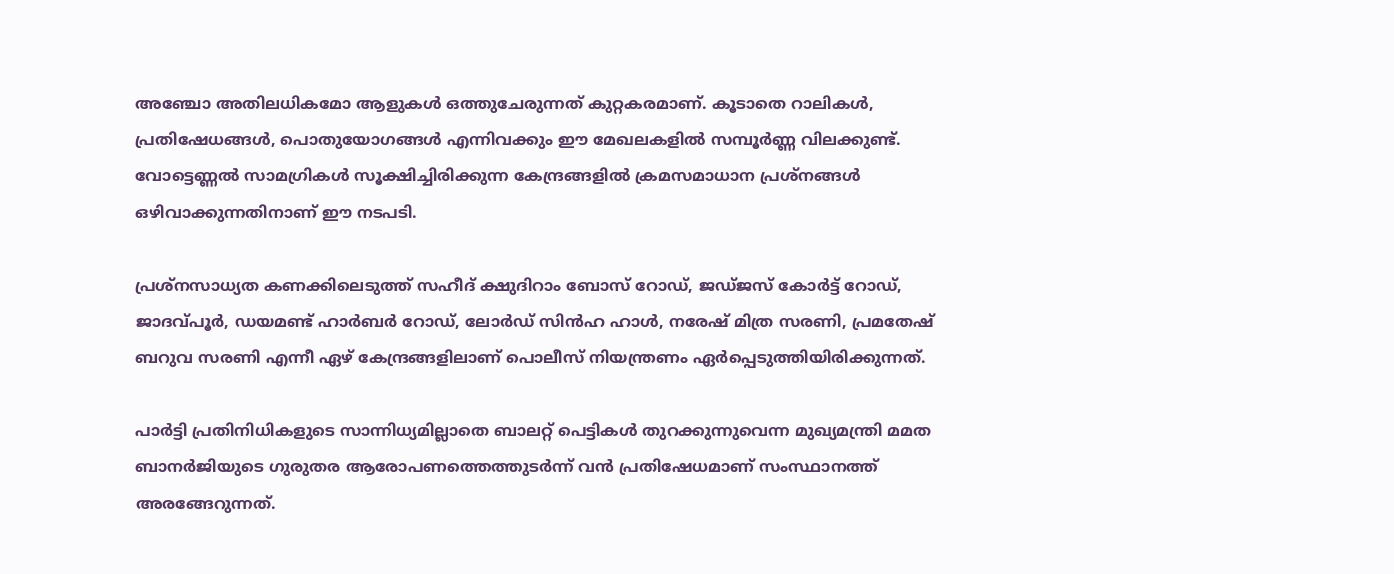അഞ്ചോ അതിലധികമോ ആളുകൾ ഒത്തുചേരുന്നത് കുറ്റകരമാണ്. കൂടാതെ റാലികൾ, പ്രതിഷേധങ്ങൾ, പൊതുയോഗങ്ങൾ എന്നിവക്കും ഈ മേഖലകളിൽ സമ്പൂർണ്ണ വിലക്കുണ്ട്. വോട്ടെണ്ണൽ സാമഗ്രികൾ സൂക്ഷിച്ചിരിക്കുന്ന കേന്ദ്രങ്ങളിൽ ക്രമസമാധാന പ്രശ്നങ്ങൾ ഒഴിവാക്കുന്നതിനാണ് ഈ നടപടി.

പ്രശ്നസാധ്യത കണക്കിലെടുത്ത് സഹീദ് ക്ഷുദിറാം ബോസ് റോഡ്, ജഡ്‌ജസ് കോർട്ട് റോഡ്, ജാദവ്പൂർ, ഡയമണ്ട് ഹാർബർ റോഡ്, ലോർഡ് സിൻഹ ഹാൾ, നരേഷ് മിത്ര സരണി, പ്രമതേഷ് ബറുവ സരണി എന്നീ ഏഴ് കേന്ദ്രങ്ങളിലാണ് പൊലീസ് നിയന്ത്രണം ഏർപ്പെടുത്തിയിരിക്കുന്നത്.

പാർട്ടി പ്രതിനിധികളുടെ സാന്നിധ്യമില്ലാതെ ബാലറ്റ് പെട്ടികൾ തുറക്കുന്നുവെന്ന മുഖ്യമന്ത്രി മമത ബാനർജിയുടെ ഗുരുതര ആരോപണത്തെത്തുടർന്ന് വൻ പ്രതിഷേധമാണ് സംസ്ഥാനത്ത് അരങ്ങേറുന്നത്.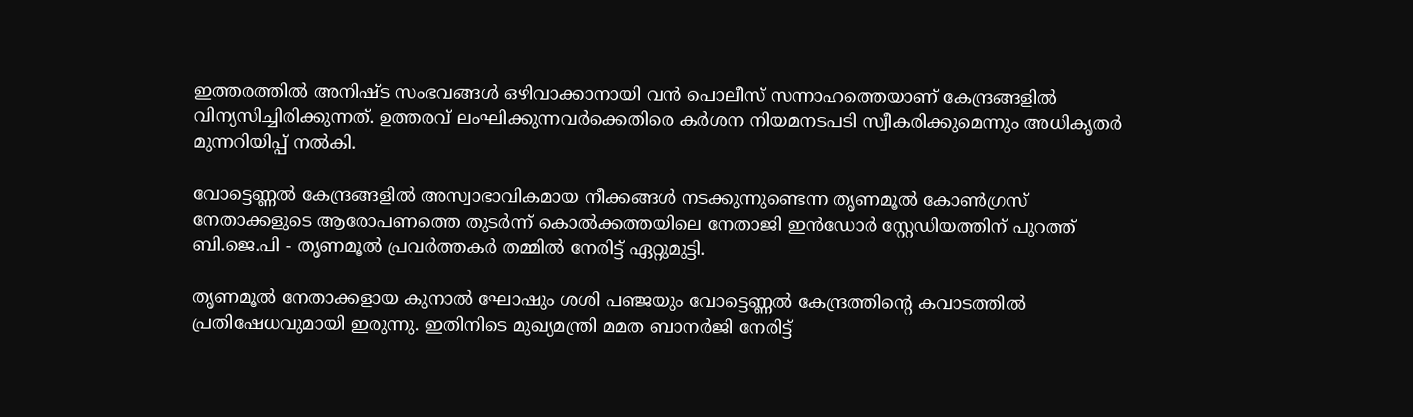ഇത്തരത്തിൽ അനിഷ്ട സംഭവങ്ങൾ ഒഴിവാക്കാനായി വൻ പൊലീസ് സന്നാഹത്തെയാണ് കേന്ദ്രങ്ങളിൽ വിന്യസിച്ചിരിക്കുന്നത്. ഉത്തരവ് ലംഘിക്കുന്നവർക്കെതിരെ കർശന നിയമനടപടി സ്വീകരിക്കുമെന്നും അധികൃതർ മുന്നറിയിപ്പ് നൽകി.

വോട്ടെണ്ണൽ കേന്ദ്രങ്ങളിൽ അസ്വാഭാവികമായ നീക്കങ്ങൾ നടക്കുന്നുണ്ടെന്ന തൃണമൂൽ കോൺഗ്രസ് നേതാക്കളുടെ ആരോപണത്തെ തുടർന്ന് കൊൽക്കത്തയിലെ നേതാജി ഇൻഡോർ സ്റ്റേഡിയത്തിന് പുറത്ത് ബി.ജെ.പി - തൃണമൂൽ പ്രവർത്തകർ തമ്മിൽ നേരിട്ട് ഏറ്റുമുട്ടി.

തൃണമൂൽ നേതാക്കളായ കുനാൽ ഘോഷും ശശി പഞ്ജയും വോട്ടെണ്ണൽ കേന്ദ്രത്തിന്റെ കവാടത്തിൽ പ്രതിഷേധവുമായി ഇരുന്നു. ഇതിനിടെ മുഖ്യമന്ത്രി മമത ബാനർജി നേരിട്ട്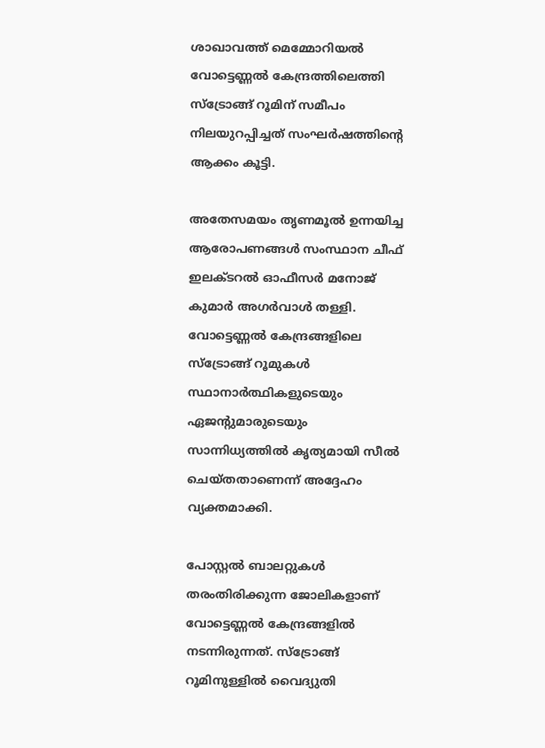ശാഖാവത്ത് മെമ്മോറിയൽ വോട്ടെണ്ണൽ കേന്ദ്രത്തിലെത്തി സ്ട്രോങ്ങ് റൂമിന് സമീപം നിലയുറപ്പിച്ചത് സംഘർഷത്തിന്റെ ആക്കം കൂട്ടി.

അതേസമയം തൃണമൂൽ ഉന്നയിച്ച ആരോപണങ്ങൾ സംസ്ഥാന ചീഫ് ഇലക്ടറൽ ഓഫീസർ മനോജ് കുമാർ അഗർവാൾ തള്ളി. വോട്ടെണ്ണൽ കേന്ദ്രങ്ങളിലെ സ്ട്രോങ്ങ് റൂമുകൾ സ്ഥാനാർത്ഥികളുടെയും ഏജന്റുമാരുടെയും സാന്നിധ്യത്തിൽ കൃത്യമായി സീൽ ചെയ്തതാണെന്ന് അദ്ദേഹം വ്യക്തമാക്കി.

പോസ്റ്റൽ ബാലറ്റുകൾ തരംതിരിക്കുന്ന ജോലികളാണ് വോട്ടെണ്ണൽ കേന്ദ്രങ്ങളിൽ നടന്നിരുന്നത്. സ്ട്രോങ്ങ് റൂമിനുള്ളിൽ വൈദ്യുതി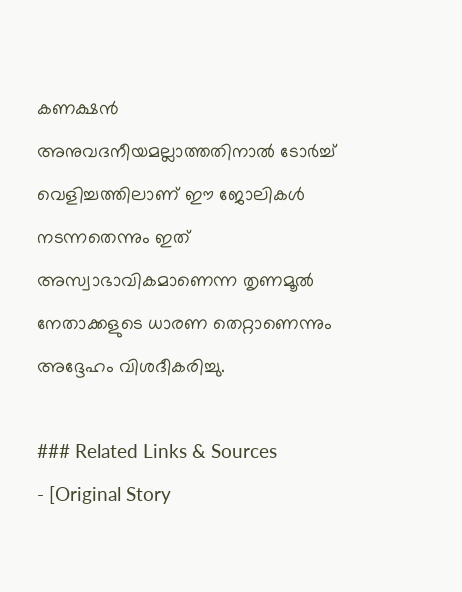കണക്ഷൻ അനുവദനീയമല്ലാത്തതിനാൽ ടോർച്ച് വെളിച്ചത്തിലാണ് ഈ ജോലികൾ നടന്നതെന്നും ഇത് അസ്വാഭാവികമാണെന്ന തൃണമൂൽ നേതാക്കളുടെ ധാരണ തെറ്റാണെന്നും അദ്ദേഹം വിശദീകരിച്ചു.

### Related Links & Sources
- [Original Story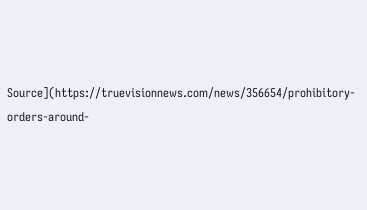Source](https://truevisionnews.com/news/356654/prohibitory-orders-around-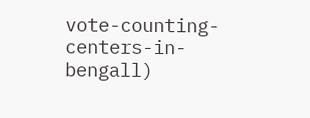vote-counting-centers-in-bengall)